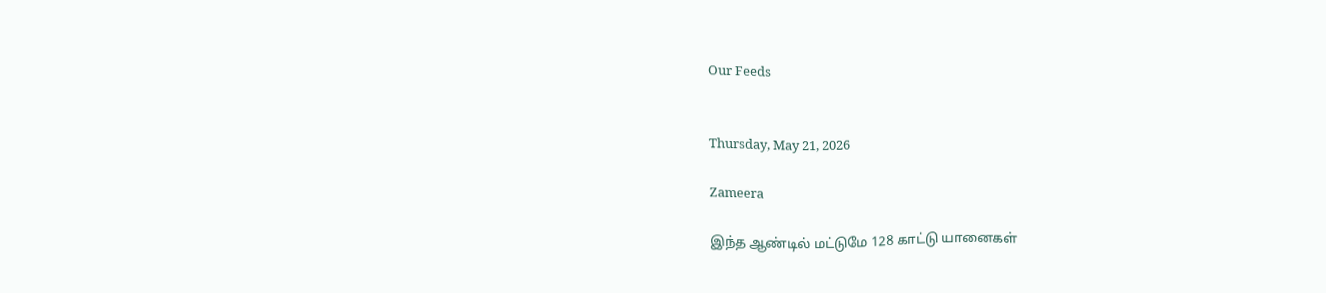Our Feeds


Thursday, May 21, 2026

Zameera

இந்த ஆண்டில் மட்டுமே 128 காட்டு யானைகள்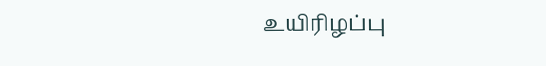உயிரிழப்பு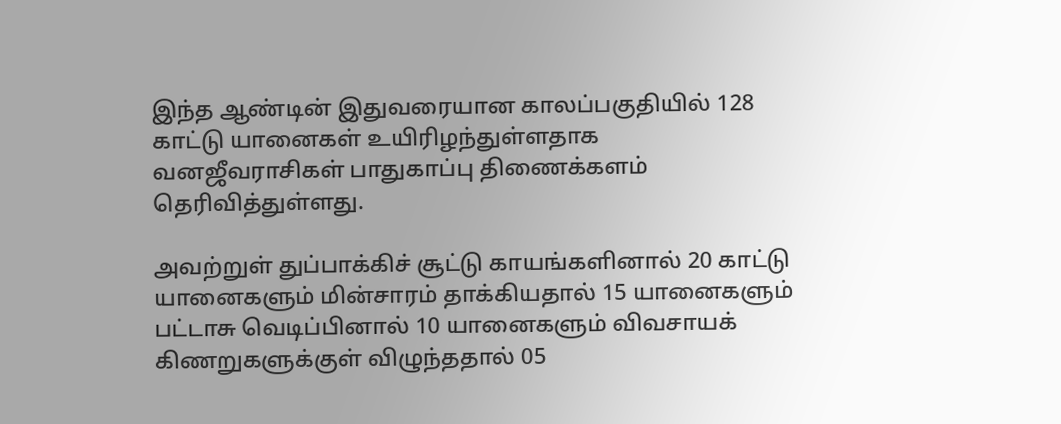இந்த ஆண்டின் இதுவரையான காலப்பகுதியில் 128 காட்டு யானைகள் உயிரிழந்துள்ளதாக வனஜீவராசிகள் பாதுகாப்பு திணைக்களம் தெரிவித்துள்ளது.

அவற்றுள் துப்பாக்கிச் சூட்டு காயங்களினால் 20 காட்டு யானைகளும் மின்சாரம் தாக்கியதால் 15 யானைகளும் பட்டாசு வெடிப்பினால் 10 யானைகளும் விவசாயக் கிணறுகளுக்குள் விழுந்ததால் 05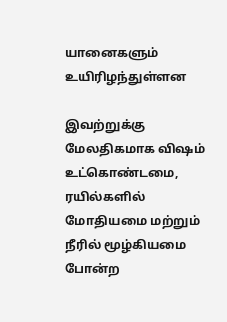யானைகளும் உயிரிழந்துள்ளன

இவற்றுக்கு மேலதிகமாக விஷம் உட்கொண்டமை, ரயில்களில் மோதியமை மற்றும் நீரில் மூழ்கியமை போன்ற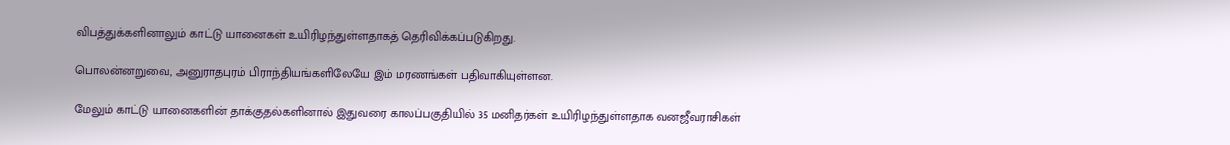விபத்துக்களினாலும் காட்டு யானைகள் உயிரிழந்துள்ளதாகத் தெரிவிக்கப்படுகிறது.

பொலன்னறுவை, அனுராதபுரம் பிராந்தியங்களிலேயே இம் மரணங்கள் பதிவாகியுள்ளன.

மேலும் காட்டு யானைகளின் தாக்குதல்களினால் இதுவரை காலப்பகுதியில் 35 மனிதர்கள் உயிரிழந்துள்ளதாக வனஜீவராசிகள்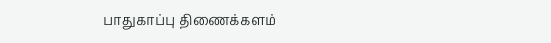பாதுகாப்பு திணைக்களம்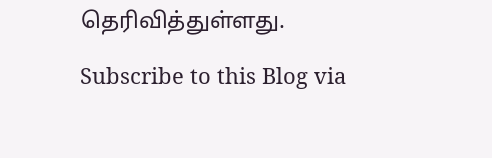தெரிவித்துள்ளது.

Subscribe to this Blog via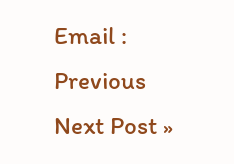Email :
Previous
Next Post »